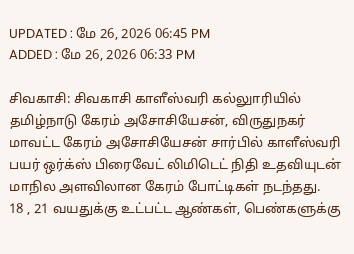UPDATED : மே 26, 2026 06:45 PM
ADDED : மே 26, 2026 06:33 PM

சிவகாசி: சிவகாசி காளீஸ்வரி கல்லுாரியில் தமிழ்நாடு கேரம் அசோசியேசன், விருதுநகர் மாவட்ட கேரம் அசோசியேசன் சார்பில் காளீஸ்வரி பயர் ஒர்க்ஸ் பிரைவேட் லிமிடெட் நிதி உதவியுடன் மாநில அளவிலான கேரம் போட்டிகள் நடந்தது.
18 , 21 வயதுக்கு உட்பட்ட ஆண்கள், பெண்களுக்கு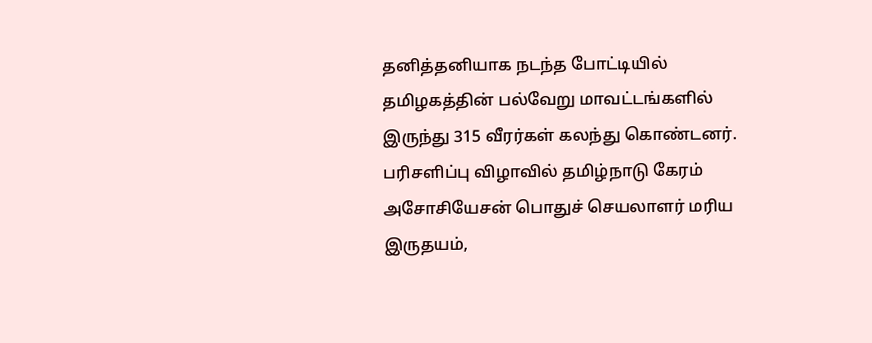தனித்தனியாக நடந்த போட்டியில் தமிழகத்தின் பல்வேறு மாவட்டங்களில் இருந்து 315 வீரர்கள் கலந்து கொண்டனர். பரிசளிப்பு விழாவில் தமிழ்நாடு கேரம் அசோசியேசன் பொதுச் செயலாளர் மரிய இருதயம்,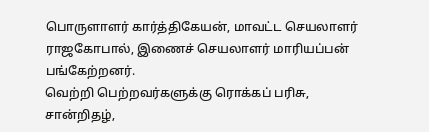பொருளாளர் கார்த்திகேயன், மாவட்ட செயலாளர் ராஜகோபால், இணைச் செயலாளர் மாரியப்பன் பங்கேற்றனர்.
வெற்றி பெற்றவர்களுக்கு ரொக்கப் பரிசு, சான்றிதழ்,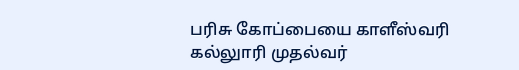பரிசு கோப்பையை காளீஸ்வரி கல்லுாரி முதல்வர்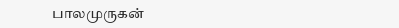பாலமுருகன்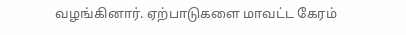வழங்கினார். ஏற்பாடுகளை மாவட்ட கேரம்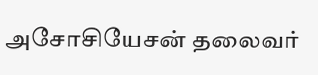அசோசியேசன் தலைவர்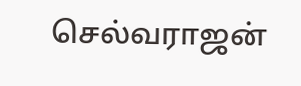செல்வராஜன்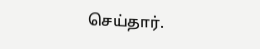செய்தார்.